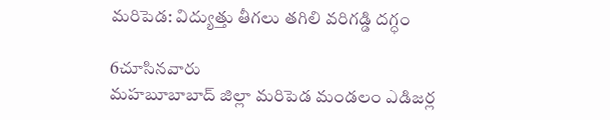మరిపెడ: విద్యుత్తు తీగలు తగిలి వరిగడ్డి దగ్ధం

6చూసినవారు
మహబూబాబాద్ జిల్లా మరిపెడ మండలం ఎడిజర్ల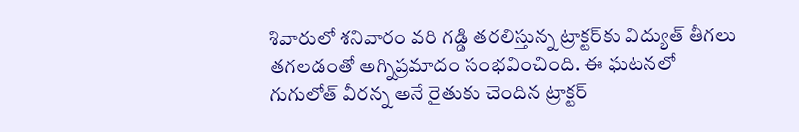శివారులో శనివారం వరి గడ్డి తరలిస్తున్న ట్రాక్టర్‌కు విద్యుత్ తీగలు తగలడంతో అగ్నిప్రమాదం సంభవించింది. ఈ ఘటనలో గుగులోత్ వీరన్న అనే రైతుకు చెందిన ట్రాక్టర్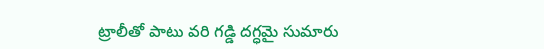ట్రాలీతో పాటు వరి గడ్డి దగ్ధమై సుమారు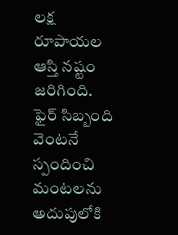లక్ష రూపాయల ఆస్తి నష్టం జరిగింది. ఫైర్ సిబ్బంది వెంటనే స్పందించి మంటలను అదుపులోకి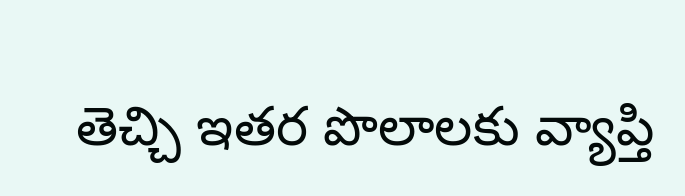తెచ్చి ఇతర పొలాలకు వ్యాప్తి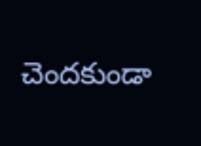చెందకుండా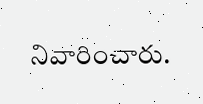నివారించారు.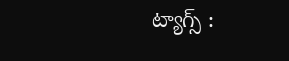ట్యాగ్స్ :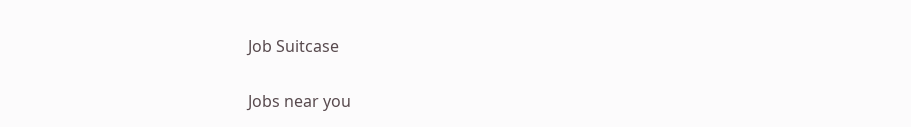Job Suitcase

Jobs near you